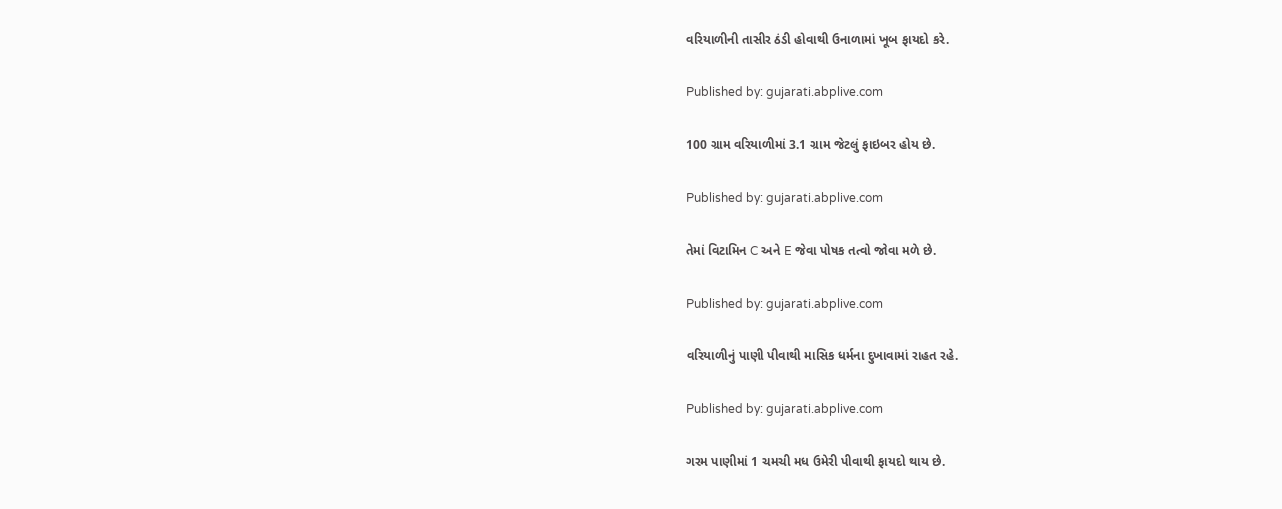વરિયાળીની તાસીર ઠંડી હોવાથી ઉનાળામાં ખૂબ ફાયદો કરે.

Published by: gujarati.abplive.com

100 ગ્રામ વરિયાળીમાં 3.1 ગ્રામ જેટલું ફાઇબર હોય છે.

Published by: gujarati.abplive.com

તેમાં વિટામિન C અને E જેવા પોષક તત્વો જોવા મળે છે.

Published by: gujarati.abplive.com

વરિયાળીનું પાણી પીવાથી માસિક ધર્મના દુખાવામાં રાહત રહે.

Published by: gujarati.abplive.com

ગરમ પાણીમાં 1 ચમચી મધ ઉમેરી પીવાથી ફાયદો થાય છે.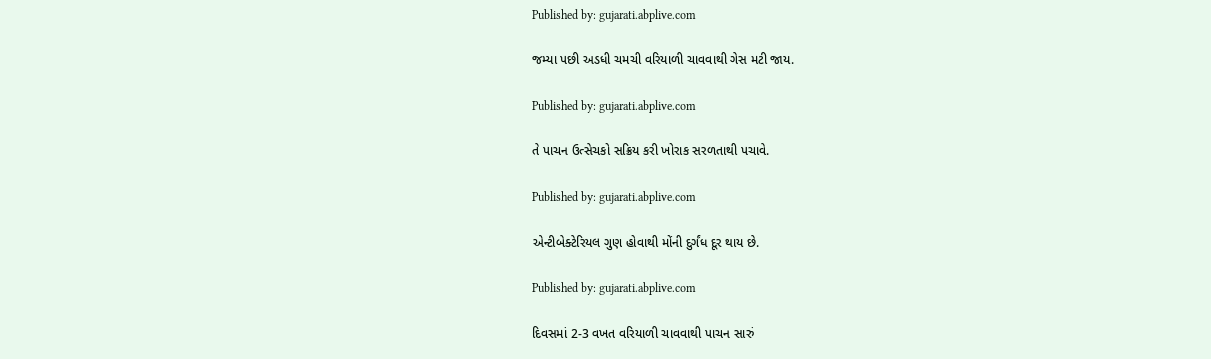Published by: gujarati.abplive.com

જમ્યા પછી અડધી ચમચી વરિયાળી ચાવવાથી ગેસ મટી જાય.

Published by: gujarati.abplive.com

તે પાચન ઉત્સેચકો સક્રિય કરી ખોરાક સરળતાથી પચાવે.

Published by: gujarati.abplive.com

એન્ટીબેક્ટેરિયલ ગુણ હોવાથી મોંની દુર્ગંધ દૂર થાય છે.

Published by: gujarati.abplive.com

દિવસમાં 2-3 વખત વરિયાળી ચાવવાથી પાચન સારું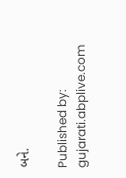બને.

Published by: gujarati.abplive.com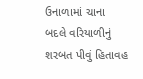ઉનાળામાં ચાના બદલે વરિયાળીનું શરબત પીવું હિતાવહ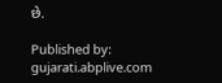છે.

Published by: gujarati.abplive.com